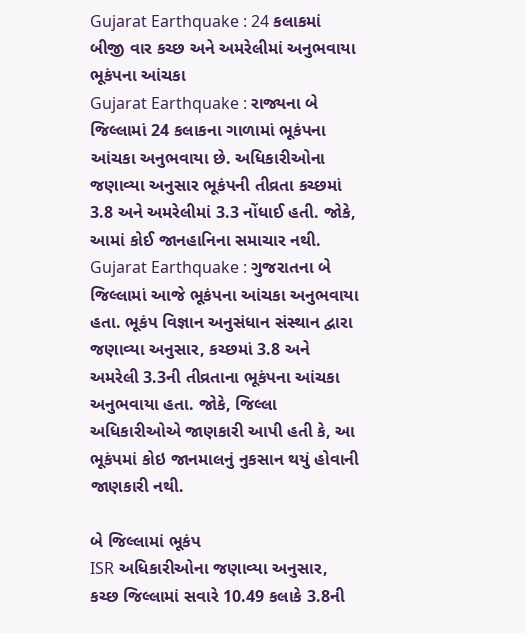Gujarat Earthquake : 24 કલાકમાં બીજી વાર કચ્છ અને અમરેલીમાં અનુભવાયા ભૂકંપના આંચકા
Gujarat Earthquake : રાજ્યના બે જિલ્લામાં 24 કલાકના ગાળામાં ભૂકંપના આંચકા અનુભવાયા છે. અધિકારીઓના જણાવ્યા અનુસાર ભૂકંપની તીવ્રતા કચ્છમાં 3.8 અને અમરેલીમાં 3.3 નોંધાઈ હતી. જોકે, આમાં કોઈ જાનહાનિના સમાચાર નથી.
Gujarat Earthquake : ગુજરાતના બે જિલ્લામાં આજે ભૂકંપના આંચકા અનુભવાયા હતા. ભૂકંપ વિજ્ઞાન અનુસંધાન સંસ્થાન દ્વારા જણાવ્યા અનુસાર, કચ્છમાં 3.8 અને અમરેલી 3.3ની તીવ્રતાના ભૂકંપના આંચકા અનુભવાયા હતા. જોકે, જિલ્લા અધિકારીઓએ જાણકારી આપી હતી કે, આ ભૂકંપમાં કોઇ જાનમાલનું નુકસાન થયું હોવાની જાણકારી નથી.

બે જિલ્લામાં ભૂકંપ
ISR અધિકારીઓના જણાવ્યા અનુસાર, કચ્છ જિલ્લામાં સવારે 10.49 કલાકે 3.8ની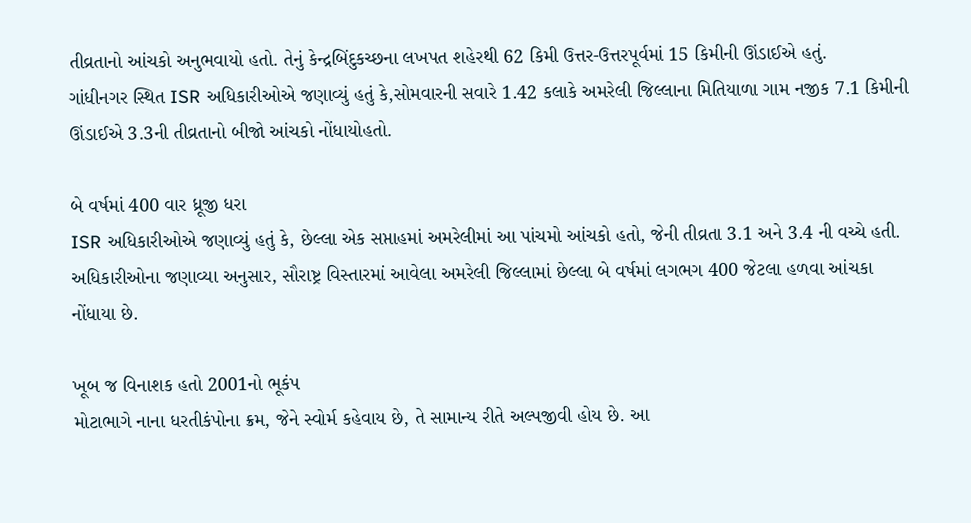તીવ્રતાનો આંચકો અનુભવાયો હતો. તેનું કેન્દ્રબિંદુકચ્છના લખપત શહેરથી 62 કિમી ઉત્તર-ઉત્તરપૂર્વમાં 15 કિમીની ઊંડાઈએ હતું.
ગાંધીનગર સ્થિત ISR અધિકારીઓએ જણાવ્યું હતું કે,સોમવારની સવારે 1.42 કલાકે અમરેલી જિલ્લાના મિતિયાળા ગામ નજીક 7.1 કિમીની ઊંડાઈએ 3.3ની તીવ્રતાનો બીજો આંચકો નોંધાયોહતો.

બે વર્ષમાં 400 વાર ધ્રૂજી ધરા
ISR અધિકારીઓએ જણાવ્યું હતું કે, છેલ્લા એક સપ્તાહમાં અમરેલીમાં આ પાંચમો આંચકો હતો, જેની તીવ્રતા 3.1 અને 3.4 ની વચ્ચે હતી.
અધિકારીઓના જણાવ્યા અનુસાર, સૌરાષ્ટ્ર વિસ્તારમાં આવેલા અમરેલી જિલ્લામાં છેલ્લા બે વર્ષમાં લગભગ 400 જેટલા હળવા આંચકા
નોંધાયા છે.

ખૂબ જ વિનાશક હતો 2001નો ભૂકંપ
મોટાભાગે નાના ધરતીકંપોના ક્રમ, જેને સ્વોર્મ કહેવાય છે, તે સામાન્ય રીતે અલ્પજીવી હોય છે. આ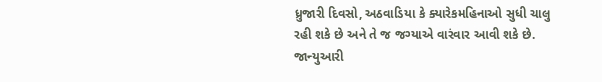ધ્રુજારી દિવસો, અઠવાડિયા કે ક્યારેકમહિનાઓ સુધી ચાલુ રહી શકે છે અને તે જ જગ્યાએ વારંવાર આવી શકે છે.
જાન્યુઆરી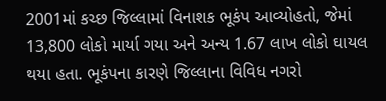2001માં કચ્છ જિલ્લામાં વિનાશક ભૂકંપ આવ્યોહતો, જેમાં 13,800 લોકો માર્યા ગયા અને અન્ય 1.67 લાખ લોકો ઘાયલ થયા હતા. ભૂકંપના કારણે જિલ્લાના વિવિધ નગરો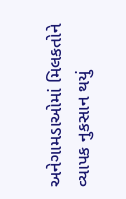અનેગામડાઓમાં મિલકતોને વ્યાપક નુકસાન થયું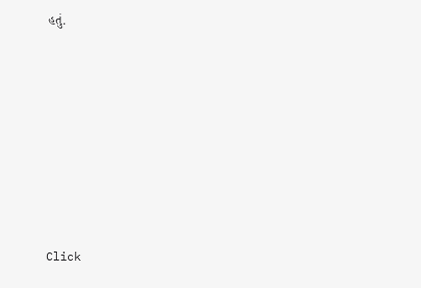હતું.












Click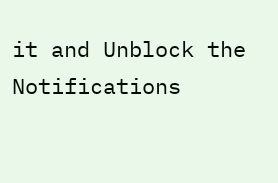it and Unblock the Notifications